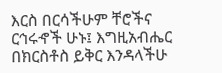እርስ በርሳችሁም ቸሮችና ርኅሩኆች ሁኑ፤ እግዚአብሔር በክርስቶስ ይቅር እንዳላችሁ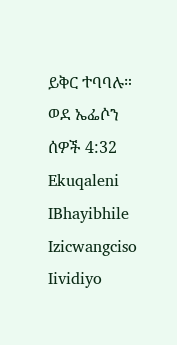ይቅር ተባባሉ።
ወደ ኤፌሶን ሰዎች 4:32
Ekuqaleni
IBhayibhile
Izicwangciso
Iividiyo